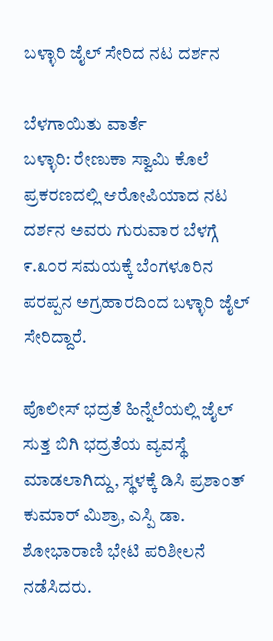ಬಳ್ಳಾರಿ ಜೈಲ್ ಸೇರಿದ ನಟ ದರ್ಶನ

ಬೆಳಗಾಯಿತು ವಾರ್ತೆ
ಬಳ್ಳಾರಿ: ರೇಣುಕಾ ಸ್ವಾಮಿ ಕೊಲೆ ಪ್ರಕರಣದಲ್ಲಿ ಆರೋಪಿಯಾದ ನಟ ದರ್ಶನ ಅವರು ಗುರುವಾರ ಬೆಳಗ್ಗೆ ೯.೩೦ರ ಸಮಯಕ್ಕೆ ಬೆಂಗಳೂರಿನ ಪರಪ್ಪನ ಅಗ್ರಹಾರದಿಂದ ಬಳ್ಳಾರಿ ಜೈಲ್ ಸೇರಿದ್ದಾರೆ.

ಪೊಲೀಸ್ ಭದ್ರತೆ ಹಿನ್ನೆಲೆಯಲ್ಲಿ ಜೈಲ್ ಸುತ್ತ ಬಿಗಿ ಭದ್ರತೆಯ ವ್ಯವಸ್ಥೆ ಮಾಡಲಾಗಿದ್ದು, ಸ್ಥಳಕ್ಕೆ ಡಿಸಿ ಪ್ರಶಾಂತ್ ಕುಮಾರ್ ಮಿಶ್ರಾ, ಎಸ್ಪಿ ಡಾ. ಶೋಭಾರಾಣಿ ಭೇಟಿ ಪರಿಶೀಲನೆ ನಡೆಸಿದರು.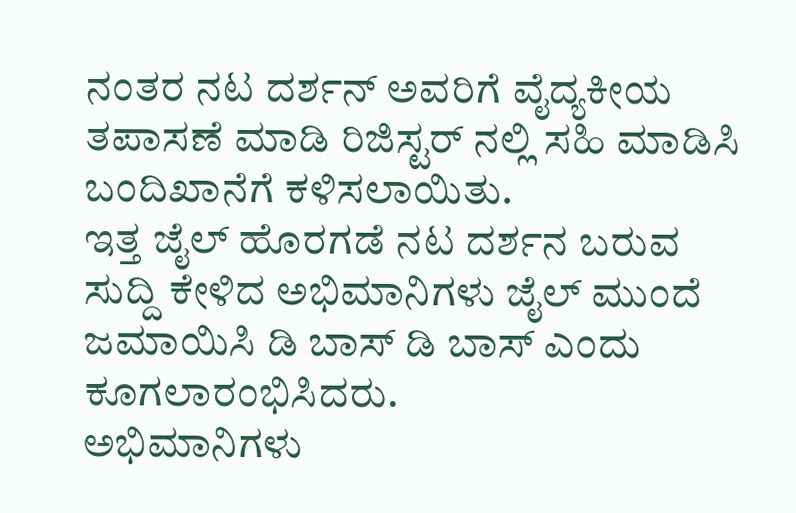ನಂತರ ನಟ ದರ್ಶನ್ ಅವರಿಗೆ ವೈದ್ಯಕೀಯ ತಪಾಸಣೆ ಮಾಡಿ ರಿಜಿಸ್ಟರ್ ನಲ್ಲಿ ಸಹಿ ಮಾಡಿಸಿ ಬಂದಿಖಾನೆಗೆ ಕಳಿಸಲಾಯಿತು.
ಇತ್ತ ಜೈಲ್ ಹೊರಗಡೆ ನಟ ದರ್ಶನ ಬರುವ ಸುದ್ದಿ ಕೇಳಿದ ಅಭಿಮಾನಿಗಳು ಜೈಲ್ ಮುಂದೆ ಜಮಾಯಿಸಿ ಡಿ ಬಾಸ್ ಡಿ ಬಾಸ್ ಎಂದು ಕೂಗಲಾರಂಭಿಸಿದರು.
ಅಭಿಮಾನಿಗಳು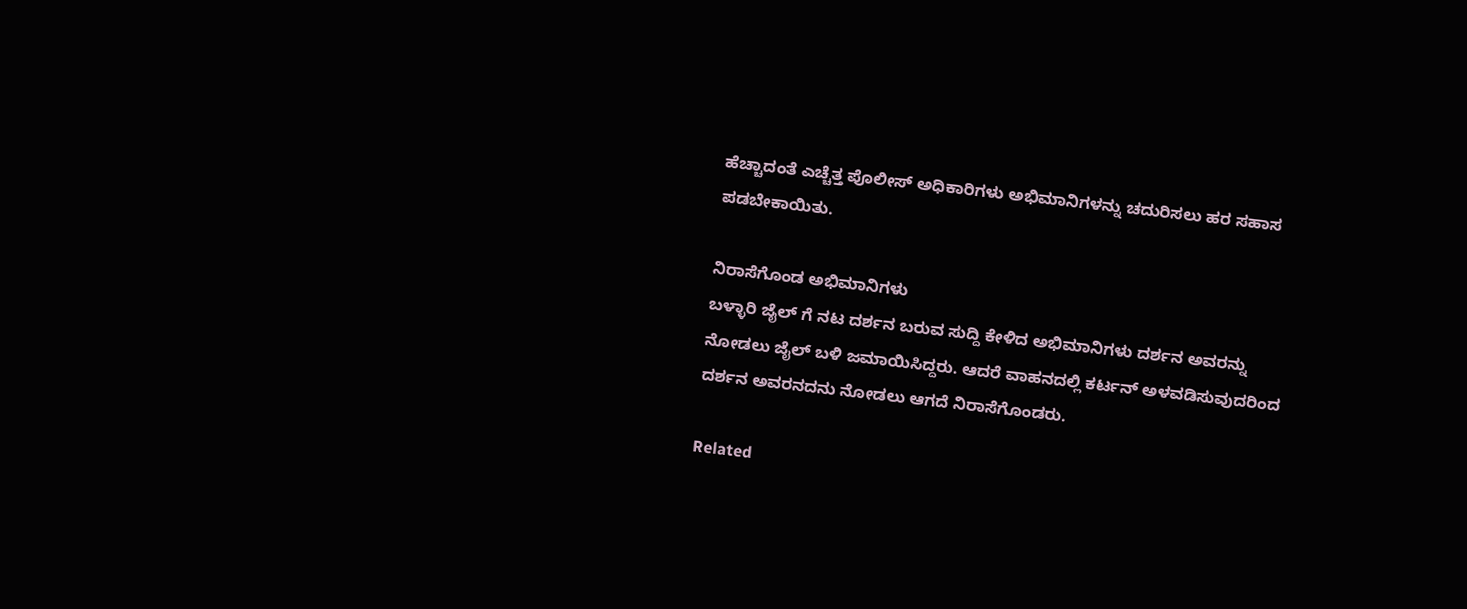ಹೆಚ್ಚಾದಂತೆ ಎಚ್ಚೆತ್ತ ಪೊಲೀಸ್ ಅಧಿಕಾರಿಗಳು ಅಭಿಮಾನಿಗಳನ್ನು ಚದುರಿಸಲು ಹರ ಸಹಾಸ ಪಡಬೇಕಾಯಿತು.

ನಿರಾಸೆಗೊಂಡ ಅಭಿಮಾನಿಗಳು
ಬಳ್ಳಾರಿ ಜೈಲ್ ಗೆ ನಟ ದರ್ಶನ ಬರುವ ಸುದ್ದಿ ಕೇಳಿದ ಅಭಿಮಾನಿಗಳು ದರ್ಶನ ಅವರನ್ನು ನೋಡಲು ಜೈಲ್ ಬಳಿ ಜಮಾಯಿಸಿದ್ದರು. ಆದರೆ ವಾಹನದಲ್ಲಿ ಕರ್ಟನ್ ಅಳವಡಿಸುವುದರಿಂದ ದರ್ಶನ ಅವರನದನು ನೋಡಲು ಆಗದೆ ನಿರಾಸೆಗೊಂಡರು.

Related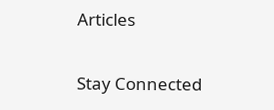Articles

Stay Connected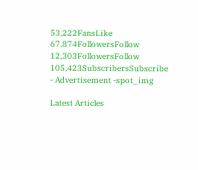53,222FansLike
67,874FollowersFollow
12,303FollowersFollow
105,423SubscribersSubscribe
- Advertisement -spot_img

Latest Articles